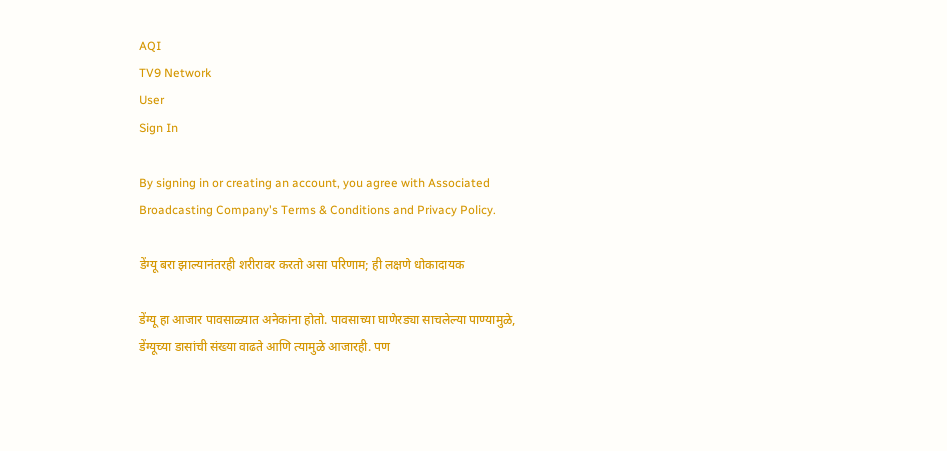AQI
TV9 Network
User
Sign In

By signing in or creating an account, you agree with Associated Broadcasting Company's Terms & Conditions and Privacy Policy.

डेंग्यू बरा झाल्यानंतरही शरीरावर करतो असा परिणाम; ही लक्षणे धोकादायक

डेंग्यू हा आजार पावसाळ्यात अनेकांना होतो. पावसाच्या घाणेरड्या साचलेल्या पाण्यामुळे, डेंग्यूच्या डासांची संख्या वाढते आणि त्यामुळे आजारही. पण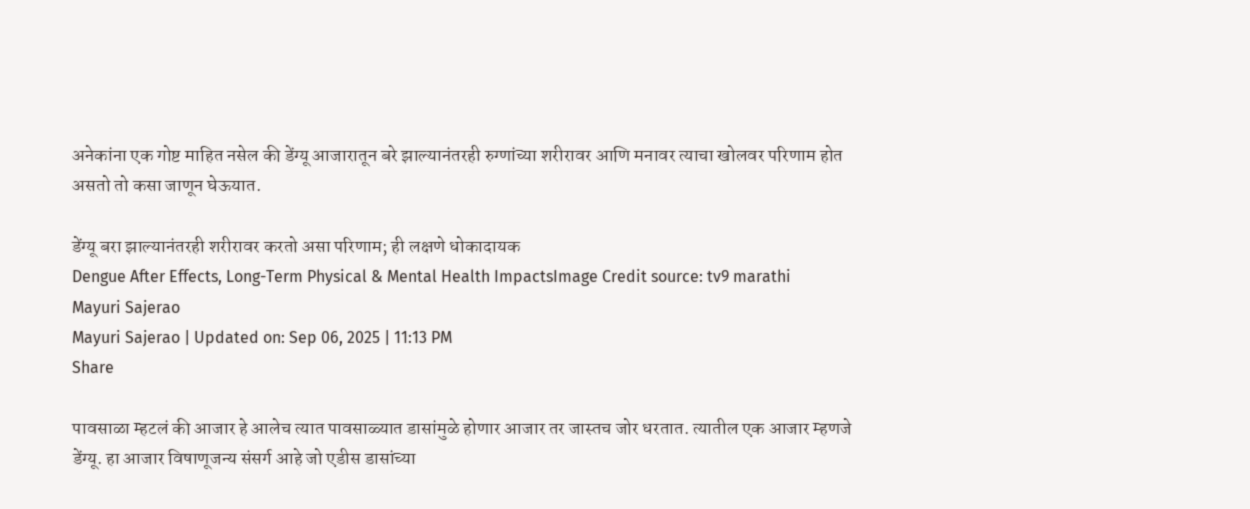अनेकांना एक गोष्ट माहित नसेल की डेंग्यू आजारातून बरे झाल्यानंतरही रुग्णांच्या शरीरावर आणि मनावर त्याचा खोलवर परिणाम होत असतो तो कसा जाणून घेऊयात.

डेंग्यू बरा झाल्यानंतरही शरीरावर करतो असा परिणाम; ही लक्षणे धोकादायक
Dengue After Effects, Long-Term Physical & Mental Health ImpactsImage Credit source: tv9 marathi
Mayuri Sajerao
Mayuri Sajerao | Updated on: Sep 06, 2025 | 11:13 PM
Share

पावसाळा म्हटलं की आजार हे आलेच त्यात पावसाळ्यात डासांमुळे होणार आजार तर जास्तच जोर धरतात. त्यातील एक आजार म्हणजे डेंग्यू. हा आजार विषाणूजन्य संसर्ग आहे जो एडीस डासांच्या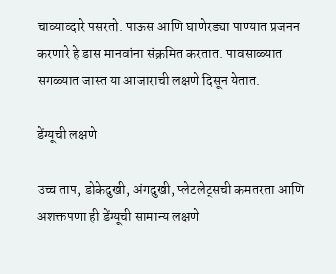चाव्याव्दारे पसरतो. पाऊस आणि घाणेरड्या पाण्यात प्रजनन करणारे हे डास मानवांना संक्रमित करतात. पावसाळ्यात सगळ्यात जास्त या आजाराची लक्षणे दिसून येतात.

डेंग्यूची लक्षणे

उच्च ताप, डोकेदुखी, अंगदुखी, प्लेटलेट्सची कमतरता आणि अशक्तपणा ही डेंग्यूची सामान्य लक्षणे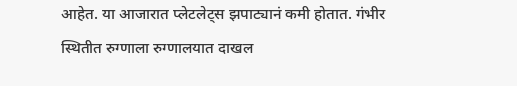आहेत. या आजारात प्लेटलेट्स झपाट्यानं कमी होतात. गंभीर स्थितीत रुग्णाला रुग्णालयात दाखल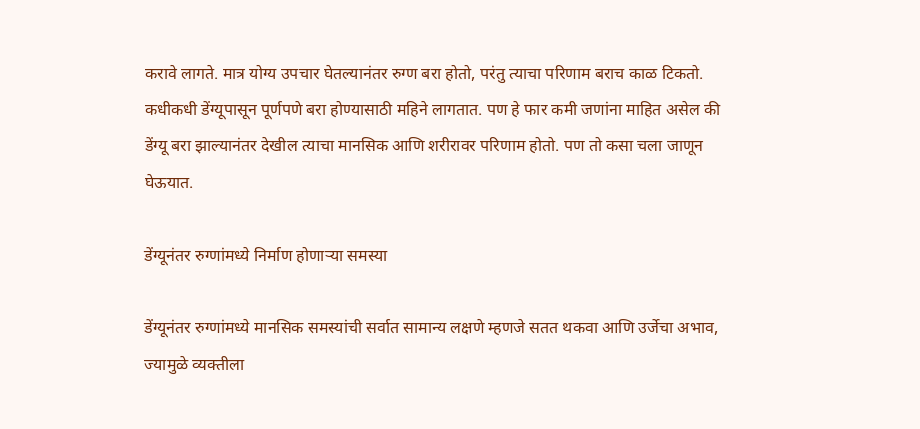करावे लागते. मात्र योग्य उपचार घेतल्यानंतर रुग्ण बरा होतो, परंतु त्याचा परिणाम बराच काळ टिकतो. कधीकधी डेंग्यूपासून पूर्णपणे बरा होण्यासाठी महिने लागतात. पण हे फार कमी जणांना माहित असेल की डेंग्यू बरा झाल्यानंतर देखील त्याचा मानसिक आणि शरीरावर परिणाम होतो. पण तो कसा चला जाणून घेऊयात.

डेंग्यूनंतर रुग्णांमध्ये निर्माण होणाऱ्या समस्या

डेंग्यूनंतर रुग्णांमध्ये मानसिक समस्यांची सर्वात सामान्य लक्षणे म्हणजे सतत थकवा आणि उर्जेचा अभाव, ज्यामुळे व्यक्तीला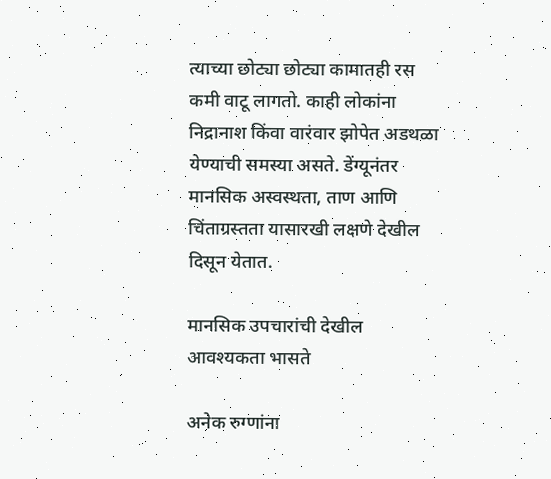त्याच्या छोट्या छोट्या कामातही रस कमी वाटू लागतो. काही लोकांना निद्रानाश किंवा वारंवार झोपेत अडथळा येण्याची समस्या असते. डेंग्यूनंतर मानसिक अस्वस्थता, ताण आणि चिंताग्रस्तता यासारखी लक्षणे देखील दिसून येतात.

मानसिक उपचारांची देखील आवश्यकता भासते

अनेक रुग्णांना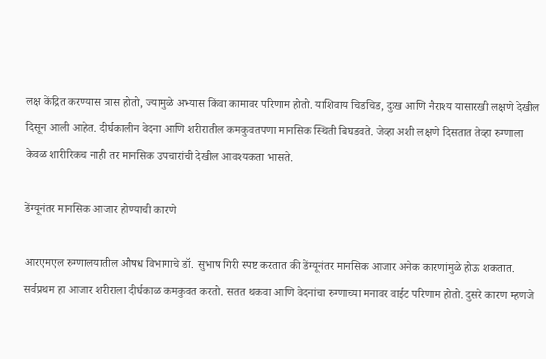लक्ष केंद्रित करण्यास त्रास होतो, ज्यामुळे अभ्यास किंवा कामावर परिणाम होतो. याशिवाय चिडचिड, दुःख आणि नैराश्य यासारखी लक्षणे देखील दिसून आली आहेत. दीर्घकालीन वेदना आणि शरीरातील कमकुवतपणा मानसिक स्थिती बिघडवते. जेव्हा अशी लक्षणे दिसतात तेव्हा रुग्णाला केवळ शारीरिकच नाही तर मानसिक उपचारांची देखील आवश्यकता भासते.

डेंग्यूनंतर मानसिक आजार होण्याची कारणे

आरएमएल रुग्णालयातील औषध विभागाचे डॉ. सुभाष गिरी स्पष्ट करतात की डेंग्यूनंतर मानसिक आजार अनेक कारणांमुळे होऊ शकतात. सर्वप्रथम हा आजार शरीराला दीर्घकाळ कमकुवत करतो. सतत थकवा आणि वेदनांचा रुग्णाच्या मनावर वाईट परिणाम होतो. दुसरे कारण म्हणजे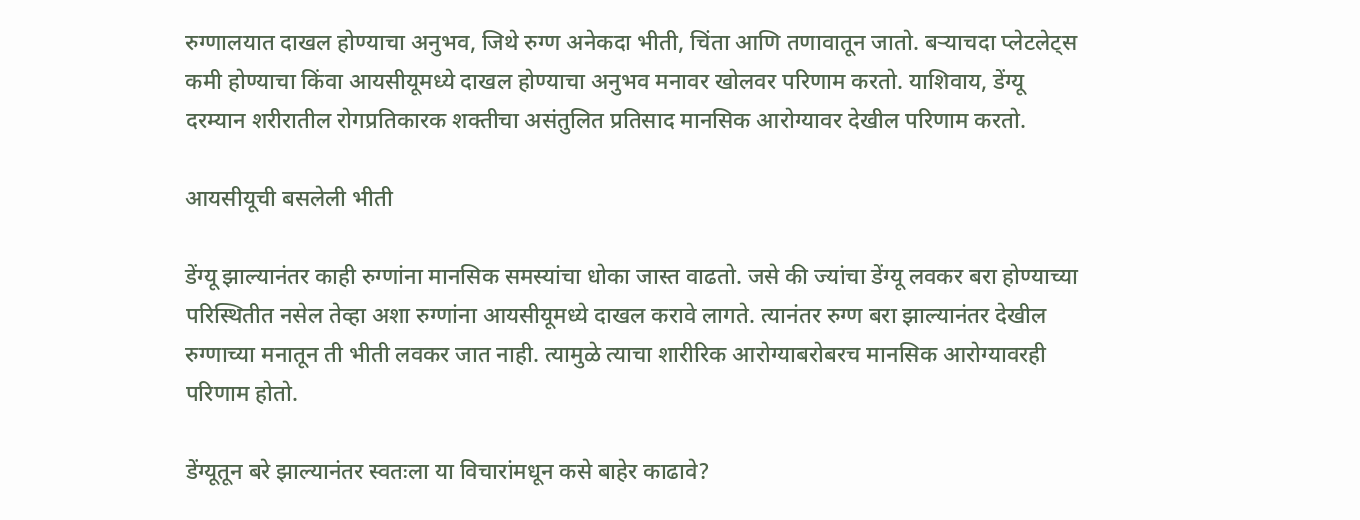रुग्णालयात दाखल होण्याचा अनुभव, जिथे रुग्ण अनेकदा भीती, चिंता आणि तणावातून जातो. बऱ्याचदा प्लेटलेट्स कमी होण्याचा किंवा आयसीयूमध्ये दाखल होण्याचा अनुभव मनावर खोलवर परिणाम करतो. याशिवाय, डेंग्यू दरम्यान शरीरातील रोगप्रतिकारक शक्तीचा असंतुलित प्रतिसाद मानसिक आरोग्यावर देखील परिणाम करतो.

आयसीयूची बसलेली भीती

डेंग्यू झाल्यानंतर काही रुग्णांना मानसिक समस्यांचा धोका जास्त वाढतो. जसे की ज्यांचा डेंग्यू लवकर बरा होण्याच्या परिस्थितीत नसेल तेव्हा अशा रुग्णांना आयसीयूमध्ये दाखल करावे लागते. त्यानंतर रुग्ण बरा झाल्यानंतर देखील रुग्णाच्या मनातून ती भीती लवकर जात नाही. त्यामुळे त्याचा शारीरिक आरोग्याबरोबरच मानसिक आरोग्यावरही परिणाम होतो.

डेंग्यूतून बरे झाल्यानंतर स्वतःला या विचारांमधून कसे बाहेर काढावे?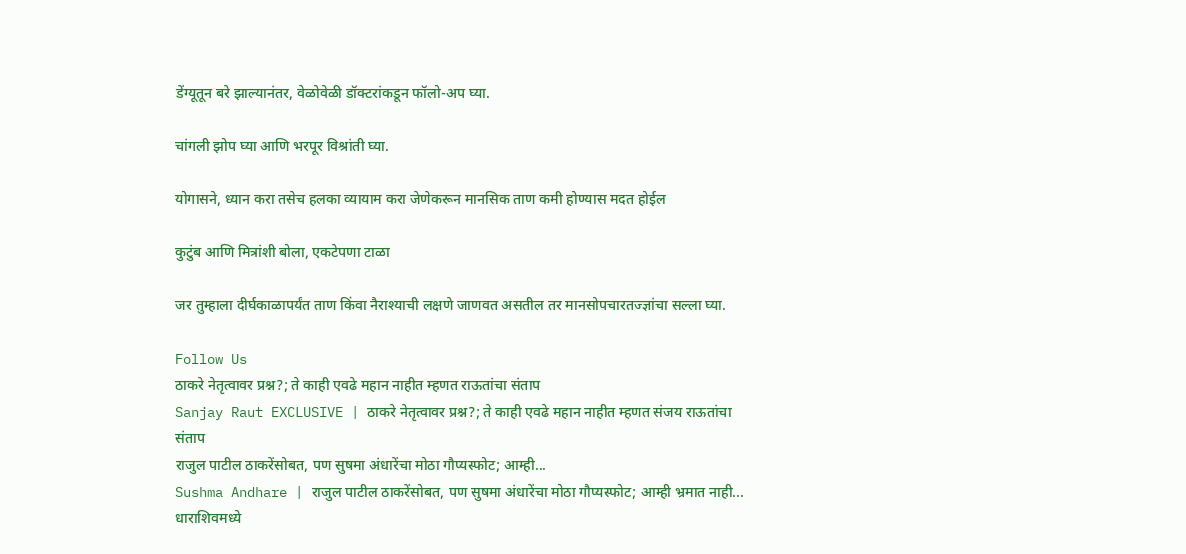डेंग्यूतून बरे झाल्यानंतर, वेळोवेळी डॉक्टरांकडून फॉलो-अप घ्या.

चांगली झोप घ्या आणि भरपूर विश्रांती घ्या.

योगासने, ध्यान करा तसेच हलका व्यायाम करा जेणेकरून मानसिक ताण कमी होण्यास मदत होईल

कुटुंब आणि मित्रांशी बोला, एकटेपणा टाळा

जर तुम्हाला दीर्घकाळापर्यंत ताण किंवा नैराश्याची लक्षणे जाणवत असतील तर मानसोपचारतज्ज्ञांचा सल्ला घ्या.

Follow Us
ठाकरे नेतृत्वावर प्रश्न?; ते काही एवढे महान नाहीत म्हणत राऊतांचा संताप
Sanjay Raut EXCLUSIVE | ठाकरे नेतृत्वावर प्रश्न?; ते काही एवढे महान नाहीत म्हणत संजय राऊतांचा संताप
राजुल पाटील ठाकरेंसोबत, पण सुषमा अंधारेंचा मोठा गौप्यस्फोट; आम्ही...
Sushma Andhare | राजुल पाटील ठाकरेंसोबत, पण सुषमा अंधारेंचा मोठा गौप्यस्फोट; आम्ही भ्रमात नाही...
धाराशिवमध्ये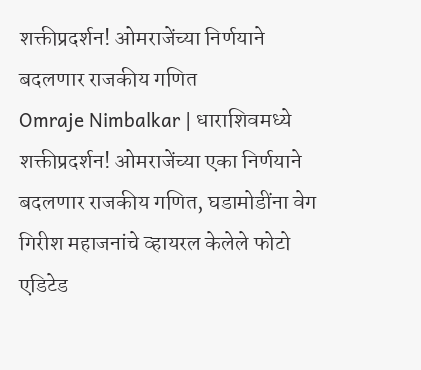शक्तीप्रदर्शन! ओमराजेंच्या निर्णयाने बदलणार राजकीय गणित
Omraje Nimbalkar | धाराशिवमध्ये शक्तीप्रदर्शन! ओमराजेंच्या एका निर्णयाने बदलणार राजकीय गणित, घडामोडींना वेग
गिरीश महाजनांचे व्हायरल केलेले फोटो एडिटेड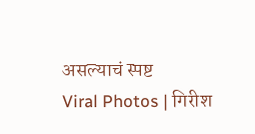असल्याचं स्पष्ट
Viral Photos | गिरीश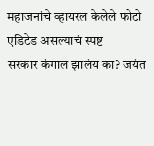महाजनांचे व्हायरल केलेले फोटो एडिटेड असल्याचं स्पष्ट
सरकार कंगाल झालंय का? जयंत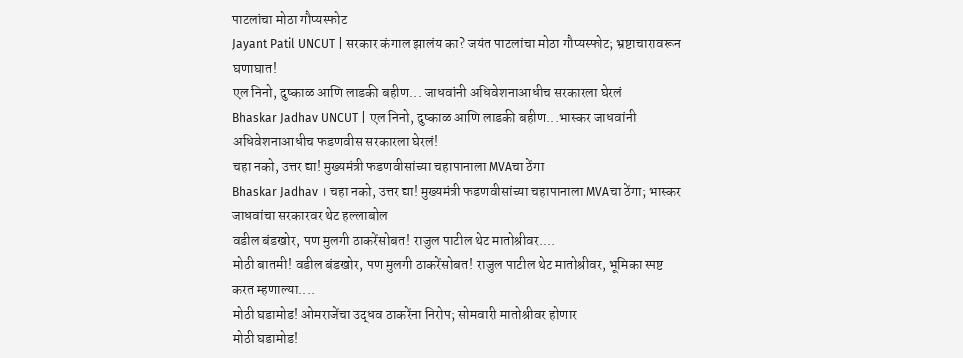पाटलांचा मोठा गौप्यस्फोट
Jayant Patil UNCUT | सरकार कंगाल झालंय का? जयंत पाटलांचा मोठा गौप्यस्फोट; भ्रष्टाचारावरून घणाघात!
एल निनो, दुष्काळ आणि लाडकी बहीण... जाधवांनी अधिवेशनाआधीच सरकारला घेरलं
Bhaskar Jadhav UNCUT | एल निनो, दुष्काळ आणि लाडकी बहीण...भास्कर जाधवांनी अधिवेशनाआधीच फडणवीस सरकारला घेरलं!
चहा नको, उत्तर द्या! मुख्यमंत्री फडणवीसांच्या चहापानाला MVAचा ठेंगा
Bhaskar Jadhav । चहा नको, उत्तर द्या! मुख्यमंत्री फडणवीसांच्या चहापानाला MVAचा ठेंगा; भास्कर जाधवांचा सरकारवर थेट हल्लाबोल
वडील बंडखोर, पण मुलगी ठाकरेंसोबत! राजुल पाटील थेट मातोश्रीवर....
मोठी बातमी! वडील बंडखोर, पण मुलगी ठाकरेंसोबत! राजुल पाटील थेट मातोश्रीवर, भूमिका स्पष्ट करत म्हणाल्या....
मोठी घडामोड! ओमराजेंचा उद्धव ठाकरेंना निरोप; सोमवारी मातोश्रीवर होणार
मोठी घडामोड!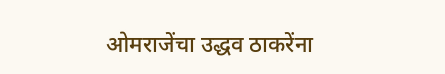ओमराजेंचा उद्धव ठाकरेंना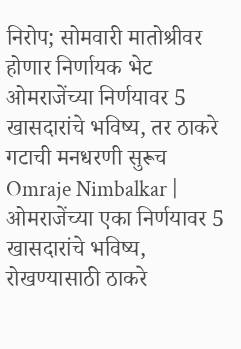निरोप; सोमवारी मातोश्रीवर होणार निर्णायक भेट
ओमराजेंच्या निर्णयावर 5 खासदारांचे भविष्य, तर ठाकरे गटाची मनधरणी सुरूच
Omraje Nimbalkar | ओमराजेंच्या एका निर्णयावर 5 खासदारांचे भविष्य, रोखण्यासाठी ठाकरे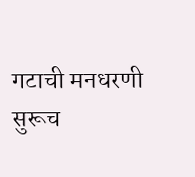गटाची मनधरणी सुरूच